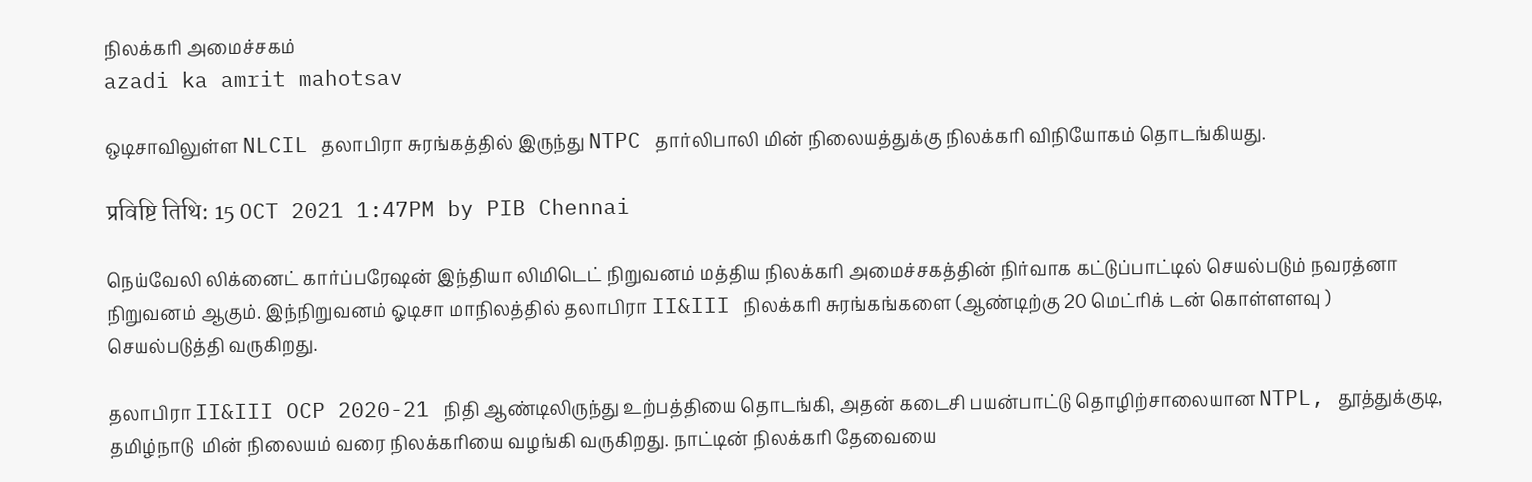நிலக்கரி அமைச்சகம்
azadi ka amrit mahotsav

ஒடிசாவிலுள்ள NLCIL தலாபிரா சுரங்கத்தில் இருந்து NTPC தார்லிபாலி மின் நிலையத்துக்கு நிலக்கரி விநியோகம் தொடங்கியது.

प्रविष्टि तिथि: 15 OCT 2021 1:47PM by PIB Chennai

நெய்வேலி லிக்னைட் கார்ப்பரேஷன் இந்தியா லிமிடெட் நிறுவனம் மத்திய நிலக்கரி அமைச்சகத்தின் நிர்வாக கட்டுப்பாட்டில் செயல்படும் நவரத்னா நிறுவனம் ஆகும். இந்நிறுவனம் ஓடிசா மாநிலத்தில் தலாபிரா II&III நிலக்கரி சுரங்கங்களை (ஆண்டிற்கு 20 மெட்ரிக் டன் கொள்ளளவு ) செயல்படுத்தி வருகிறது.

தலாபிரா II&III OCP 2020-21 நிதி ஆண்டிலிருந்து உற்பத்தியை தொடங்கி, அதன் கடைசி பயன்பாட்டு தொழிற்சாலையான NTPL, தூத்துக்குடி, தமிழ்நாடு  மின் நிலையம் வரை நிலக்கரியை வழங்கி வருகிறது. நாட்டின் நிலக்கரி தேவையை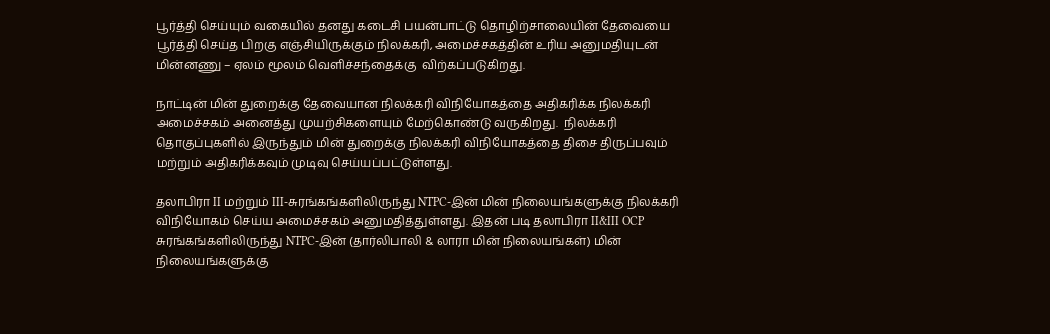பூர்த்தி செய்யும் வகையில் தனது கடைசி பயன்பாட்டு தொழிற்சாலையின் தேவையை பூர்த்தி செய்த பிறகு எஞ்சியிருக்கும் நிலக்கரி, அமைச்சகத்தின் உரிய அனுமதியுடன் மின்னணு – ஏலம் மூலம் வெளிச்சந்தைக்கு  விற்கப்படுகிறது.

நாட்டின் மின் துறைக்கு தேவையான நிலக்கரி விநியோகத்தை அதிகரிக்க நிலக்கரி அமைச்சகம் அனைத்து முயற்சிகளையும் மேற்கொண்டு வருகிறது.  நிலக்கரி தொகுப்புகளில் இருந்தும் மின் துறைக்கு நிலக்கரி விநியோகத்தை திசை திருப்பவும் மற்றும் அதிகரிக்கவும் முடிவு செய்யப்பட்டுள்ளது.

தலாபிரா II மற்றும் III-சுரங்கங்களிலிருந்து NTPC-இன் மின் நிலையங்களுக்கு நிலக்கரி விநியோகம் செய்ய அமைச்சகம் அனுமதித்துள்ளது. இதன் படி தலாபிரா II&III OCP சுரங்கங்களிலிருந்து NTPC-இன் (தார்லிபாலி & லாரா மின் நிலையங்கள்) மின் நிலையங்களுக்கு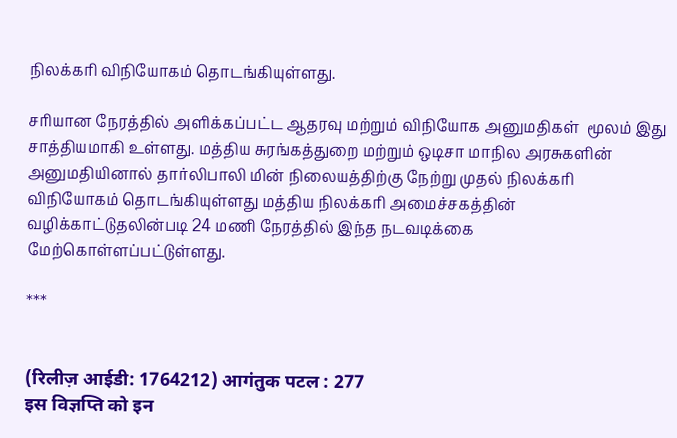நிலக்கரி விநியோகம் தொடங்கியுள்ளது.

சரியான நேரத்தில் அளிக்கப்பட்ட ஆதரவு மற்றும் விநியோக அனுமதிகள்  மூலம் இது சாத்தியமாகி உள்ளது. மத்திய சுரங்கத்துறை மற்றும் ஒடிசா மாநில அரசுகளின் அனுமதியினால் தார்லிபாலி மின் நிலையத்திற்கு நேற்று முதல் நிலக்கரி விநியோகம் தொடங்கியுள்ளது மத்திய நிலக்கரி அமைச்சகத்தின் வழிக்காட்டுதலின்படி 24 மணி நேரத்தில் இந்த நடவடிக்கை மேற்கொள்ளப்பட்டுள்ளது.

***


(रिलीज़ आईडी: 1764212) आगंतुक पटल : 277
इस विज्ञप्ति को इन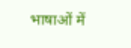भाषाओं में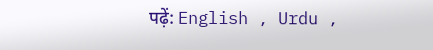पढ़ें: English , Urdu ,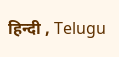हिन्दी , Telugu